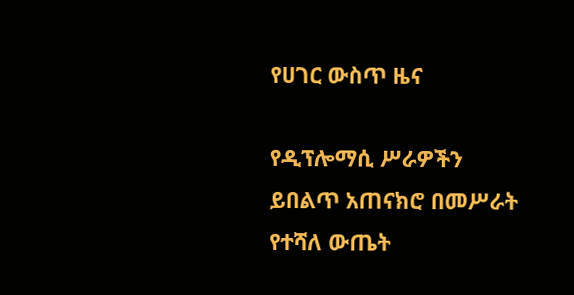የሀገር ውስጥ ዜና

የዲፕሎማሲ ሥራዎችን ይበልጥ አጠናክሮ በመሥራት የተሻለ ውጤት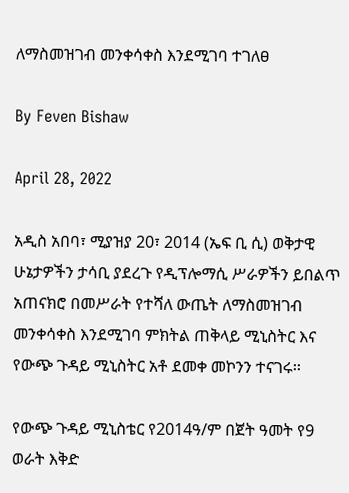ለማስመዝገብ መንቀሳቀስ እንደሚገባ ተገለፀ

By Feven Bishaw

April 28, 2022

አዲስ አበባ፣ ሚያዝያ 20፣ 2014 (ኤፍ ቢ ሲ) ወቅታዊ ሁኔታዎችን ታሳቢ ያደረጉ የዲፕሎማሲ ሥራዎችን ይበልጥ አጠናክሮ በመሥራት የተሻለ ውጤት ለማስመዝገብ መንቀሳቀስ እንደሚገባ ምክትል ጠቅላይ ሚኒስትር እና የውጭ ጉዳይ ሚኒስትር አቶ ደመቀ መኮንን ተናገሩ፡፡

የውጭ ጉዳይ ሚኒስቴር የ2014ዓ/ም በጀት ዓመት የ9 ወራት እቅድ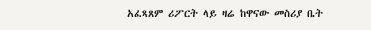አፈጻጸም ሪፖርት ላይ ዛሬ ከዋናው መስሪያ ቤት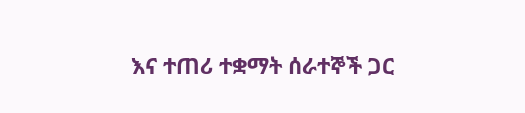እና ተጠሪ ተቋማት ሰራተኞች ጋር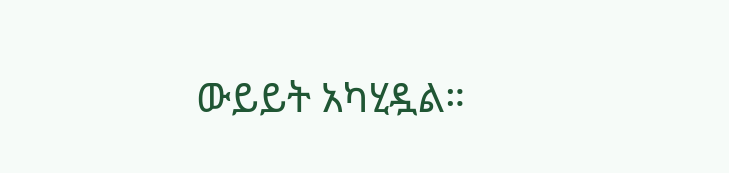ውይይት አካሂዷል።